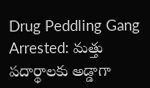Drug Peddling Gang Arrested: మత్తు పదార్థాలకు అడ్డాగా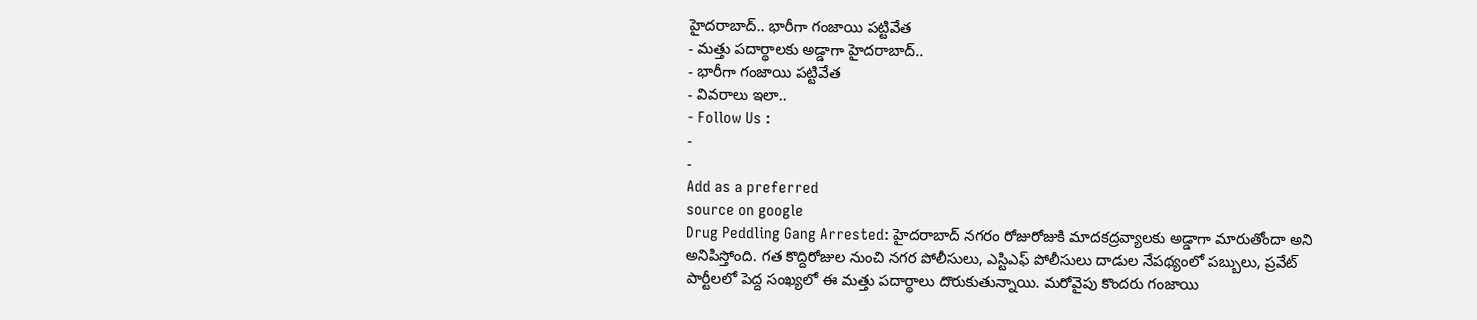హైదరాబాద్.. భారీగా గంజాయి పట్టివేత
- మత్తు పదార్థాలకు అడ్డాగా హైదరాబాద్..
- భారీగా గంజాయి పట్టివేత
- వివరాలు ఇలా..
- Follow Us :
-
-
Add as a preferred
source on google
Drug Peddling Gang Arrested: హైదరాబాద్ నగరం రోజురోజుకి మాదకద్రవ్యాలకు అడ్డాగా మారుతోందా అని అనిపిస్తోంది. గత కొద్దిరోజుల నుంచి నగర పోలీసులు, ఎస్టిఎఫ్ పోలీసులు దాడుల నేపథ్యంలో పబ్బులు, ప్రవేట్ పార్టీలలో పెద్ద సంఖ్యలో ఈ మత్తు పదార్థాలు దొరుకుతున్నాయి. మరోవైపు కొందరు గంజాయి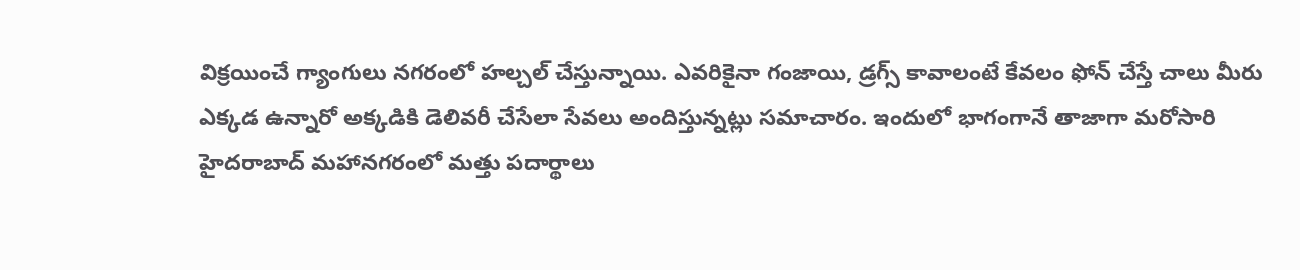విక్రయించే గ్యాంగులు నగరంలో హల్చల్ చేస్తున్నాయి. ఎవరికైనా గంజాయి, డ్రగ్స్ కావాలంటే కేవలం ఫోన్ చేస్తే చాలు మీరు ఎక్కడ ఉన్నారో అక్కడికి డెలివరీ చేసేలా సేవలు అందిస్తున్నట్లు సమాచారం. ఇందులో భాగంగానే తాజాగా మరోసారి హైదరాబాద్ మహానగరంలో మత్తు పదార్థాలు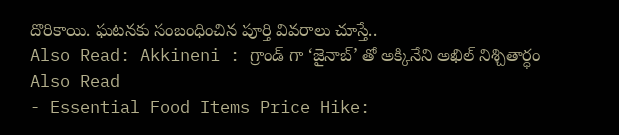దొరికాయి. ఘటనకు సంబంధించిన పూర్తి వివరాలు చూస్తే..
Also Read: Akkineni : గ్రాండ్ గా ‘జైనాబ్’ తో అక్కినేని అఖిల్ నిశ్చితార్ధం
Also Read
- Essential Food Items Price Hike: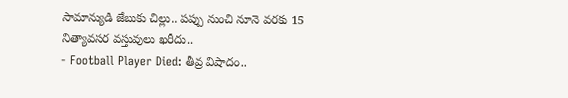సామాన్యుడి జేబుకు చిల్లు.. పప్పు నుంచి నూనె వరకు 15 నిత్యావసర వస్తువులు ఖరీదు..
- Football Player Died: తీవ్ర విషాదం..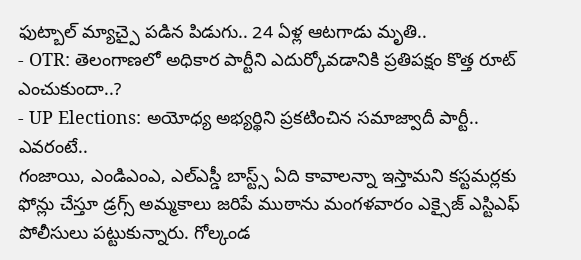ఫుట్బాల్ మ్యాచ్పై పడిన పిడుగు.. 24 ఏళ్ల ఆటగాడు మృతి..
- OTR: తెలంగాణలో అధికార పార్టీని ఎదుర్కోవడానికి ప్రతిపక్షం కొత్త రూట్ ఎంచుకుందా..?
- UP Elections: అయోధ్య అభ్యర్థిని ప్రకటించిన సమాజ్వాదీ పార్టీ.. ఎవరంటే..
గంజాయి, ఎండిఎంఎ, ఎల్ఎస్డీ బాస్ట్స్ ఏది కావాలన్నా ఇస్తామని కస్టమర్లకు ఫోన్లు చేస్తూ డ్రగ్స్ అమ్మకాలు జరిపే ముఠాను మంగళవారం ఎక్సైజ్ ఎస్టిఎఫ్ పోలీసులు పట్టుకున్నారు. గోల్కండ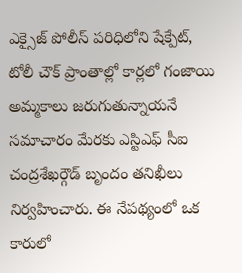ఎక్సైజ్ పోలీస్ పరిధిలోని షేక్పేట్, టోలీ చౌక్ ప్రాంతాల్లో కార్లలో గంజాయి అమ్మకాలు జరుగుతున్నాయనే సమాచారం మేరకు ఎస్టిఎఫ్ సీఐ చంద్రశేఖర్గౌడ్ బృందం తనిఖీలు నిర్వహించారు. ఈ నేపథ్యంలో ఒక కారులో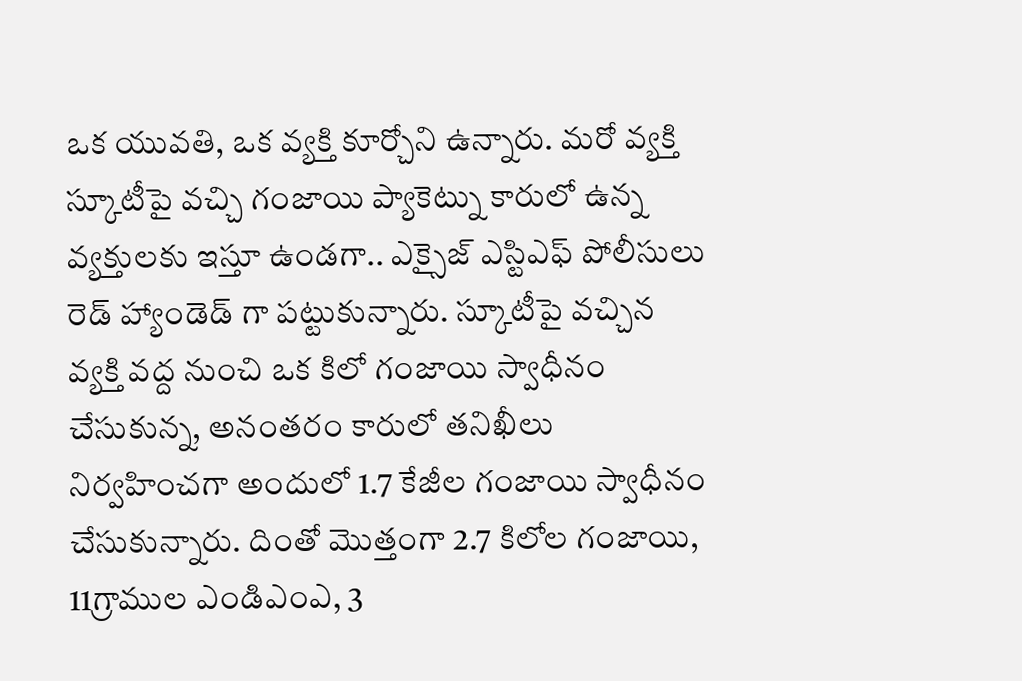ఒక యువతి, ఒక వ్యక్తి కూర్చోని ఉన్నారు. మరో వ్యక్తి స్కూటీపై వచ్చి గంజాయి ప్యాకెట్ను కారులో ఉన్న వ్యక్తులకు ఇస్తూ ఉండగా.. ఎక్సైజ్ ఎస్టిఎఫ్ పోలీసులు రెడ్ హ్యాండెడ్ గా పట్టుకున్నారు. స్కూటీపై వచ్చిన వ్యక్తి వద్ద నుంచి ఒక కిలో గంజాయి స్వాధీనం చేసుకున్న, అనంతరం కారులో తనిఖీలు నిర్వహించగా అందులో 1.7 కేజీల గంజాయి స్వాధీనం చేసుకున్నారు. దింతో మొత్తంగా 2.7 కిలోల గంజాయి, 11గ్రాముల ఎండిఎంఎ, 3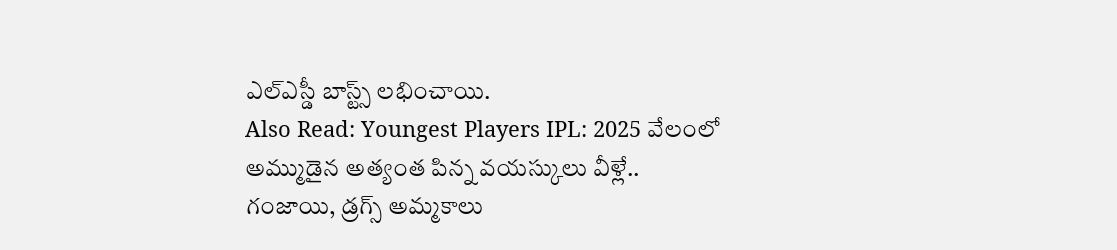ఎల్ఎస్డీ బాస్ట్స్ లభించాయి.
Also Read: Youngest Players IPL: 2025 వేలంలో అమ్ముడైన అత్యంత పిన్న వయస్కులు వీళ్లే..
గంజాయి, డ్రగ్స్ అమ్మకాలు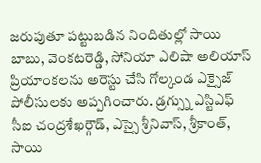జరుపుతూ పట్టుబడిన నిందితుల్లో సాయి బాబు, వెంకటరెడ్డి, సోనియా ఎలిషా అలియాస్ ప్రియాంకలను అరెస్టు చేసి గోల్కండ ఎక్సైజ్ పోలీసులకు అప్పగించారు. డ్రగ్స్ను ఎస్టిఎఫ్ సీఐ చంద్రశేఖర్గౌడ్, ఎస్సై శ్రీనివాస్, శ్రీకాంత్, సాయి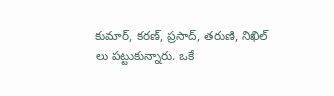కుమార్, కరణ్, ప్రసాద్, తరుణి, నిఖిల్ లు పట్టుకున్నారు. ఒకే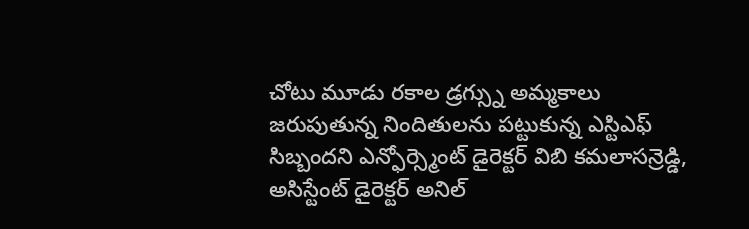చోటు మూడు రకాల డ్రగ్స్ను అమ్మకాలు జరుపుతున్న నిందితులను పట్టుకున్న ఎస్టిఎఫ్ సిబ్బందని ఎన్ఫోర్స్మెంట్ డైరెక్టర్ విబి కమలాసన్రెడ్డి, అసిస్టేంట్ డైరెక్టర్ అనిల్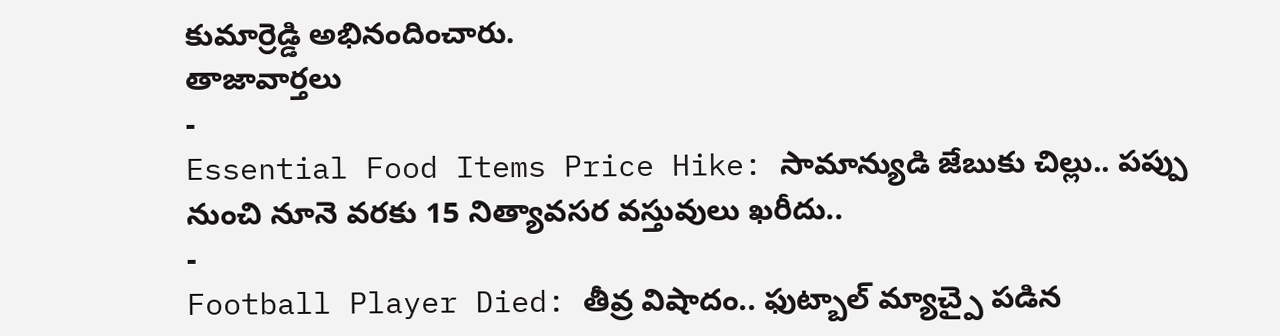కుమార్రెడ్డి అభినందించారు.
తాజావార్తలు
-
Essential Food Items Price Hike: సామాన్యుడి జేబుకు చిల్లు.. పప్పు నుంచి నూనె వరకు 15 నిత్యావసర వస్తువులు ఖరీదు..
-
Football Player Died: తీవ్ర విషాదం.. ఫుట్బాల్ మ్యాచ్పై పడిన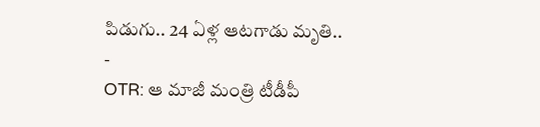పిడుగు.. 24 ఏళ్ల ఆటగాడు మృతి..
-
OTR: ఆ మాజీ మంత్రి టీడీపీ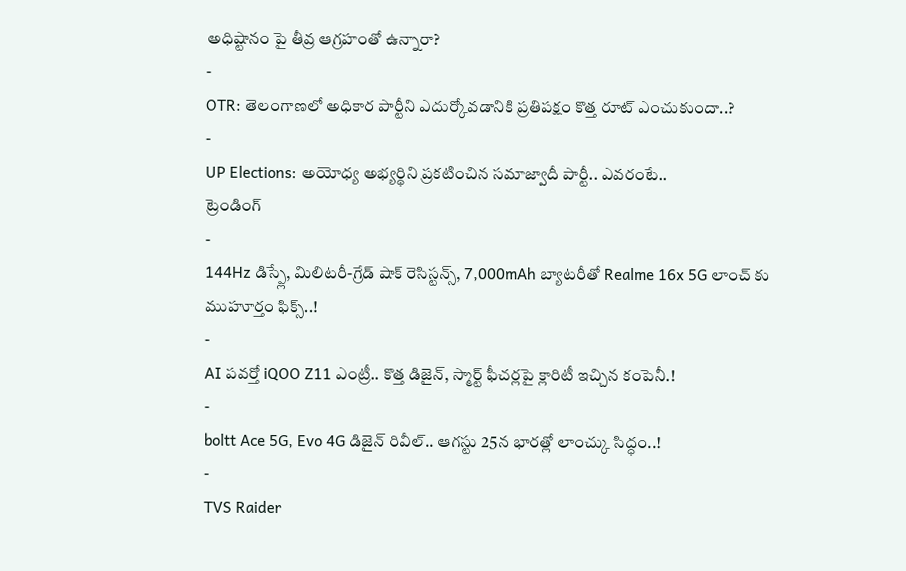అధిష్టానం పై తీవ్ర ఆగ్రహంతో ఉన్నారా?
-
OTR: తెలంగాణలో అధికార పార్టీని ఎదుర్కోవడానికి ప్రతిపక్షం కొత్త రూట్ ఎంచుకుందా..?
-
UP Elections: అయోధ్య అభ్యర్థిని ప్రకటించిన సమాజ్వాదీ పార్టీ.. ఎవరంటే..
ట్రెండింగ్
-
144Hz డిస్ప్లే, మిలిటరీ-గ్రేడ్ షాక్ రెసిస్టన్స్, 7,000mAh బ్యాటరీతో Realme 16x 5G లాంచ్ కు ముహూర్తం ఫిక్స్..!
-
AI పవర్తో iQOO Z11 ఎంట్రీ.. కొత్త డిజైన్, స్మార్ట్ ఫీచర్లపై క్లారిటీ ఇచ్చిన కంపెనీ.!
-
boltt Ace 5G, Evo 4G డిజైన్ రివీల్.. ఆగస్టు 25న భారత్లో లాంచ్కు సిద్ధం..!
-
TVS Raider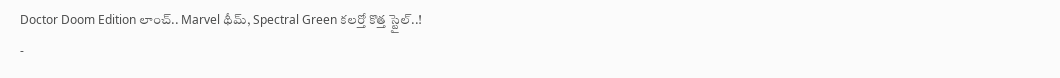Doctor Doom Edition లాంచ్.. Marvel థీమ్, Spectral Green కలర్తో కొత్త స్టైల్..!
-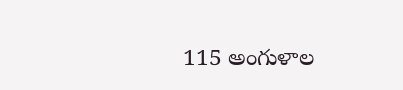115 అంగుళాల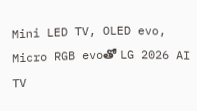Mini LED TV, OLED evo, Micro RGB evoతో LG 2026 AI TV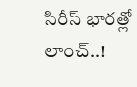సిరీస్ భారత్లో లాంచ్..!